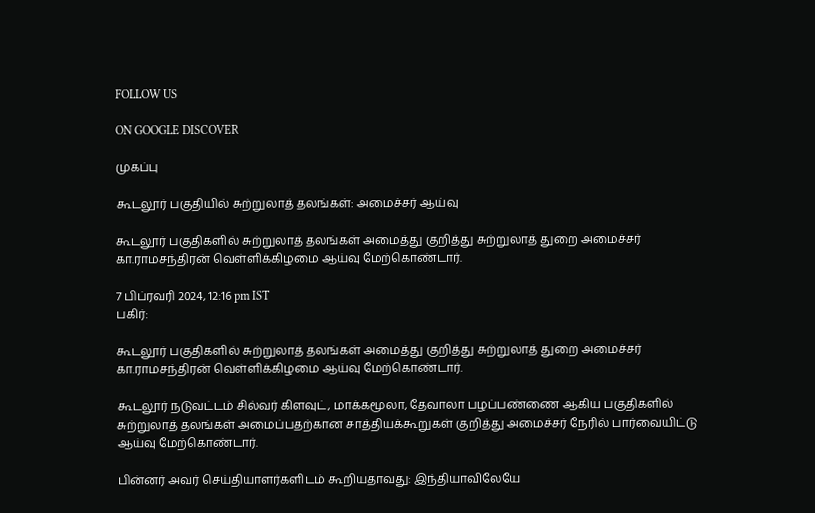FOLLOW US

ON GOOGLE DISCOVER

முகப்பு

கூடலூர் பகுதியில் சுற்றுலாத் தலங்கள்: அமைச்சர் ஆய்வு

கூடலூர் பகுதிகளில் சுற்றுலாத் தலங்கள் அமைத்து குறித்து சுற்றுலாத் துறை அமைச்சர் கா.ராமசந்திரன் வெள்ளிக்கிழமை ஆய்வு மேற்கொண்டார்.

7 பிப்ரவரி 2024, 12:16 pm IST
பகிர்:

கூடலூர் பகுதிகளில் சுற்றுலாத் தலங்கள் அமைத்து குறித்து சுற்றுலாத் துறை அமைச்சர் கா.ராமசந்திரன் வெள்ளிக்கிழமை ஆய்வு மேற்கொண்டார்.

கூடலூர் நடுவட்டம் சில்வர் கிளவுட், மாக்கமூலா, தேவாலா பழப்பண்ணை ஆகிய பகுதிகளில் சுற்றுலாத் தலங்கள் அமைப்பதற்கான சாத்தியக்கூறுகள் குறித்து அமைச்சர் நேரில் பார்வையிட்டு ஆய்வு மேற்கொண்டார்.

பின்னர் அவர் செய்தியாளர்களிடம் கூறியதாவது: இந்தியாவிலேயே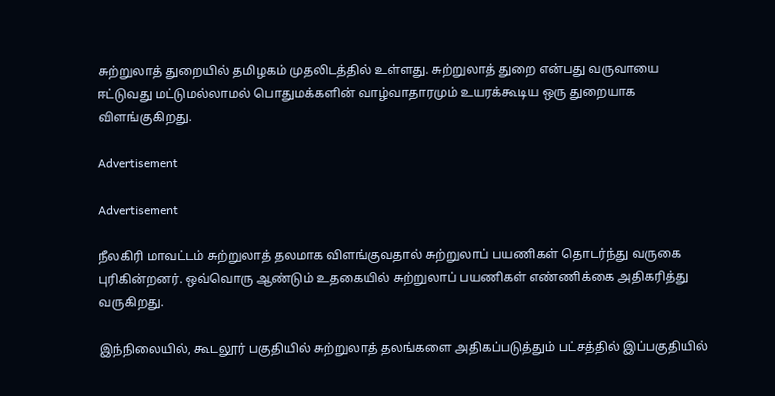சுற்றுலாத் துறையில் தமிழகம் முதலிடத்தில் உள்ளது. சுற்றுலாத் துறை என்பது வருவாயை ஈட்டுவது மட்டுமல்லாமல் பொதுமக்களின் வாழ்வாதாரமும் உயரக்கூடிய ஒரு துறையாக விளங்குகிறது.

Advertisement

Advertisement

நீலகிரி மாவட்டம் சுற்றுலாத் தலமாக விளங்குவதால் சுற்றுலாப் பயணிகள் தொடர்ந்து வருகை புரிகின்றனர். ஒவ்வொரு ஆண்டும் உதகையில் சுற்றுலாப் பயணிகள் எண்ணிக்கை அதிகரித்து வருகிறது.

இந்நிலையில், கூடலூர் பகுதியில் சுற்றுலாத் தலங்களை அதிகப்படுத்தும் பட்சத்தில் இப்பகுதியில்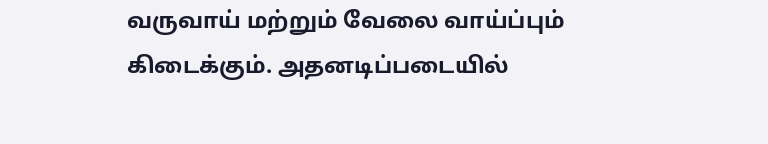வருவாய் மற்றும் வேலை வாய்ப்பும் கிடைக்கும். அதனடிப்படையில்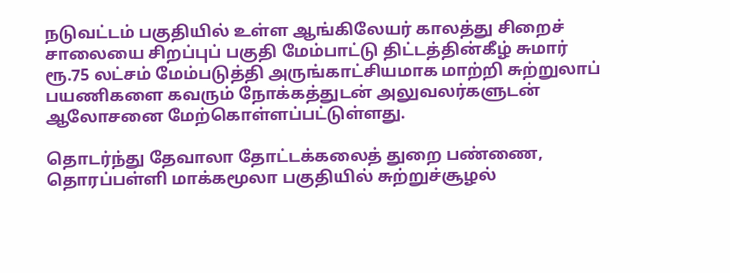நடுவட்டம் பகுதியில் உள்ள ஆங்கிலேயர் காலத்து சிறைச் சாலையை சிறப்புப் பகுதி மேம்பாட்டு திட்டத்தின்கீழ் சுமார் ரூ.75 லட்சம் மேம்படுத்தி அருங்காட்சியமாக மாற்றி சுற்றுலாப் பயணிகளை கவரும் நோக்கத்துடன் அலுவலர்களுடன் ஆலோசனை மேற்கொள்ளப்பட்டுள்ளது.

தொடர்ந்து தேவாலா தோட்டக்கலைத் துறை பண்ணை, தொரப்பள்ளி மாக்கமூலா பகுதியில் சுற்றுச்சூழல்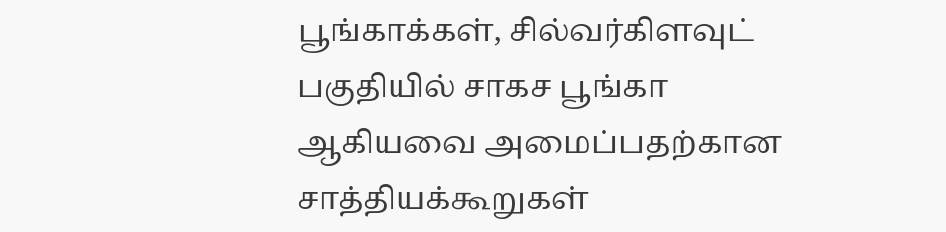பூங்காக்கள், சில்வர்கிளவுட் பகுதியில் சாகச பூங்கா ஆகியவை அமைப்பதற்கான சாத்தியக்கூறுகள்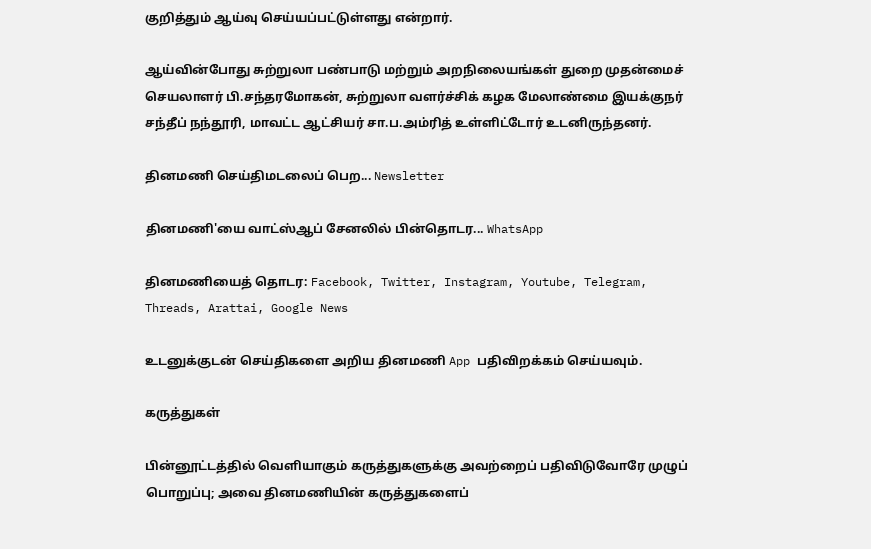குறித்தும் ஆய்வு செய்யப்பட்டுள்ளது என்றார்.

ஆய்வின்போது சுற்றுலா பண்பாடு மற்றும் அறநிலையங்கள் துறை முதன்மைச் செயலாளர் பி.சந்தரமோகன், சுற்றுலா வளர்ச்சிக் கழக மேலாண்மை இயக்குநர் சந்தீப் நந்தூரி, மாவட்ட ஆட்சியர் சா.ப.அம்ரித் உள்ளிட்டோர் உடனிருந்தனர்.

தினமணி செய்திமடலைப் பெற... Newsletter

தினமணி'யை வாட்ஸ்ஆப் சேனலில் பின்தொடர... WhatsApp

தினமணியைத் தொடர: Facebook, Twitter, Instagram, Youtube, Telegram, Threads, Arattai, Google News

உடனுக்குடன் செய்திகளை அறிய தினமணி App பதிவிறக்கம் செய்யவும்.

கருத்துகள்

பின்னூட்டத்தில் வெளியாகும் கருத்துகளுக்கு அவற்றைப் பதிவிடுவோரே முழுப் பொறுப்பு; அவை தினமணியின் கருத்துகளைப்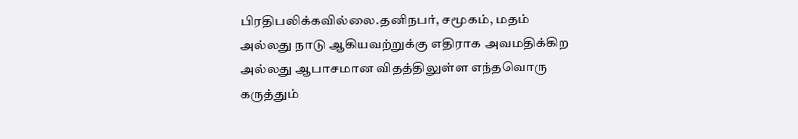பிரதிபலிக்கவில்லை.தனிநபர், சமூகம், மதம் அல்லது நாடு ஆகியவற்றுக்கு எதிராக அவமதிக்கிற அல்லது ஆபாசமான விதத்திலுள்ள எந்தவொரு கருத்தும்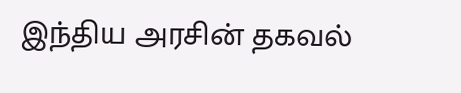இந்திய அரசின் தகவல்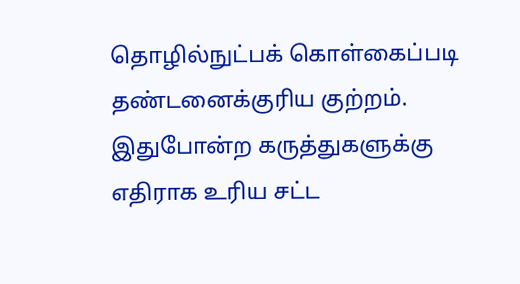தொழில்நுட்பக் கொள்கைப்படி தண்டனைக்குரிய குற்றம். இதுபோன்ற கருத்துகளுக்கு எதிராக உரிய சட்ட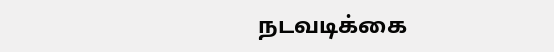நடவடிக்கை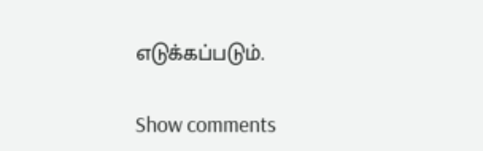எடுக்கப்படும்.

Show comments